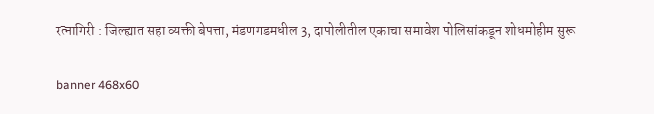रत्नागिरी : जिल्ह्यात सहा व्यक्ती बेपत्ता, मंडणगडमधील 3, दापोलीतील एकाचा समावेश पोलिसांकडून शोधमोहीम सुरू

banner 468x60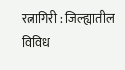रत्नागिरी : जिल्ह्यातील विविध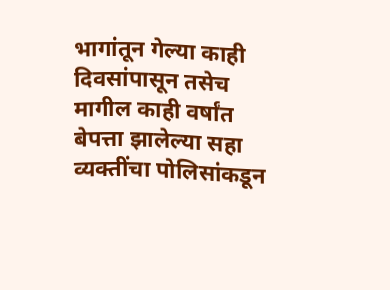भागांतून गेल्या काही दिवसांपासून तसेच मागील काही वर्षांत बेपत्ता झालेल्या सहा व्यक्तींचा पोलिसांकडून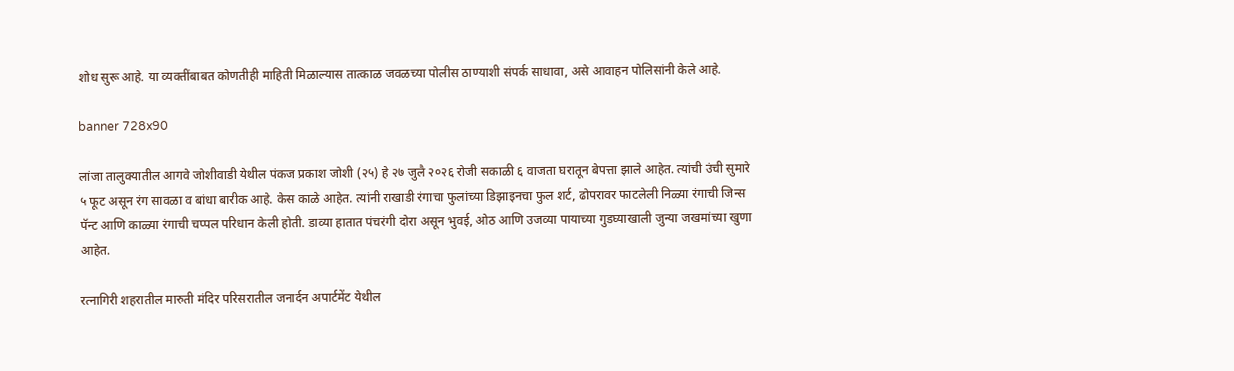शोध सुरू आहे. या व्यक्तींबाबत कोणतीही माहिती मिळाल्यास तात्काळ जवळच्या पोलीस ठाण्याशी संपर्क साधावा, असे आवाहन पोलिसांनी केले आहे.

banner 728x90

लांजा तालुक्यातील आगवे जोशीवाडी येथील पंकज प्रकाश जोशी (२५) हे २७ जुलै २०२६ रोजी सकाळी ६ वाजता घरातून बेपत्ता झाले आहेत. त्यांची उंची सुमारे ५ फूट असून रंग सावळा व बांधा बारीक आहे. केस काळे आहेत. त्यांनी राखाडी रंगाचा फुलांच्या डिझाइनचा फुल शर्ट, ढोपरावर फाटलेली निळ्या रंगाची जिन्स पॅन्ट आणि काळ्या रंगाची चप्पल परिधान केली होती. डाव्या हातात पंचरंगी दोरा असून भुवई, ओठ आणि उजव्या पायाच्या गुडघ्याखाली जुन्या जखमांच्या खुणा आहेत.

रत्नागिरी शहरातील मारुती मंदिर परिसरातील जनार्दन अपार्टमेंट येथील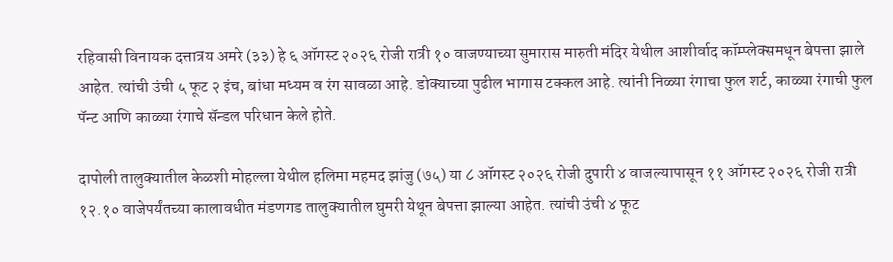रहिवासी विनायक दत्तात्रय अमरे (३३) हे ६ ऑगस्ट २०२६ रोजी रात्री १० वाजण्याच्या सुमारास मारुती मंदिर येथील आशीर्वाद कॉम्प्लेक्समधून बेपत्ता झाले आहेत. त्यांची उंची ५ फूट २ इंच, बांधा मध्यम व रंग सावळा आहे. डोक्याच्या पुढील भागास टक्कल आहे. त्यांनी निळ्या रंगाचा फुल शर्ट, काळ्या रंगाची फुल पॅन्ट आणि काळ्या रंगाचे सॅन्डल परिधान केले होते.

दापोली तालुक्यातील केळशी मोहल्ला येथील हलिमा महमद झांजु (७५) या ८ ऑगस्ट २०२६ रोजी दुपारी ४ वाजल्यापासून ११ ऑगस्ट २०२६ रोजी रात्री १२.१० वाजेपर्यंतच्या कालावधीत मंडणगड तालुक्यातील घुमरी येथून बेपत्ता झाल्या आहेत. त्यांची उंची ४ फूट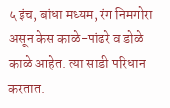५ इंच, बांधा मध्यम, रंग निमगोरा असून केस काळे-पांढरे व डोळे काळे आहेत. त्या साडी परिधान करतात.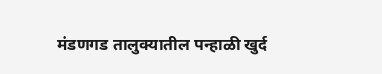मंडणगड तालुक्यातील पन्हाळी खुर्द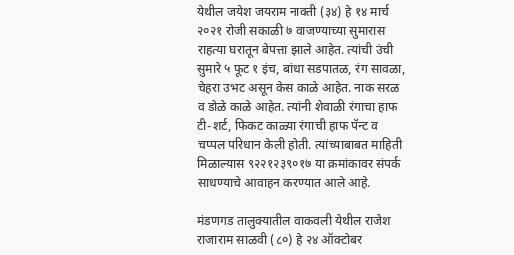येथील जयेश जयराम नाक्ती (३४) हे १४ मार्च २०२१ रोजी सकाळी ७ वाजण्याच्या सुमारास राहत्या घरातून बेपत्ता झाले आहेत. त्यांची उंची सुमारे ५ फूट १ इंच, बांधा सडपातळ, रंग सावळा, चेहरा उभट असून केस काळे आहेत. नाक सरळ व डोळे काळे आहेत. त्यांनी शेवाळी रंगाचा हाफ टी-शर्ट, फिकट काळ्या रंगाची हाफ पॅन्ट व चप्पल परिधान केली होती. त्यांच्याबाबत माहिती मिळाल्यास ९२२१२३९०१७ या क्रमांकावर संपर्क साधण्याचे आवाहन करण्यात आले आहे.

मंडणगड तालुक्यातील वाकवली येथील राजेश राजाराम साळवी (८०) हे २४ ऑक्टोबर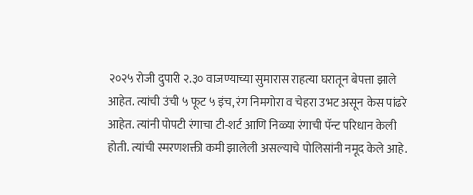२०२५ रोजी दुपारी २.३० वाजण्याच्या सुमारास राहत्या घरातून बेपत्ता झाले आहेत. त्यांची उंची ५ फूट ५ इंच, रंग निमगोरा व चेहरा उभट असून केस पांढरे आहेत. त्यांनी पोपटी रंगाचा टी-शर्ट आणि निळ्या रंगाची पॅन्ट परिधान केली होती. त्यांची स्मरणशक्ती कमी झालेली असल्याचे पोलिसांनी नमूद केले आहे.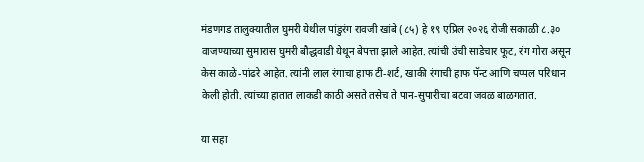मंडणगड तालुक्यातील घुमरी येथील पांडुरंग रावजी खांबे (८५) हे १९ एप्रिल २०२६ रोजी सकाळी ८.३० वाजण्याच्या सुमारास घुमरी बौद्धवाडी येथून बेपत्ता झाले आहेत. त्यांची उंची साडेचार फूट, रंग गोरा असून केस काळे-पांढरे आहेत. त्यांनी लाल रंगाचा हाफ टी-शर्ट, खाकी रंगाची हाफ पॅन्ट आणि चप्पल परिधान केली होती. त्यांच्या हातात लाकडी काठी असते तसेच ते पान-सुपारीचा बटवा जवळ बाळगतात.

या सहा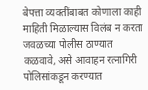बेपत्ता व्यक्तींबाबत कोणाला काही माहिती मिळाल्यास विलंब न करता जवळच्या पोलीस ठाण्यात कळवावे, असे आवाहन रत्नागिरी पोलिसांकडून करण्यात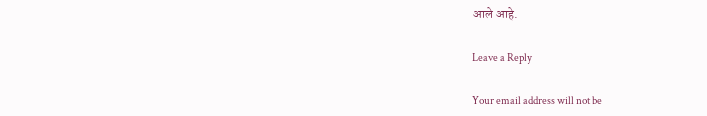आले आहे.

Leave a Reply

Your email address will not be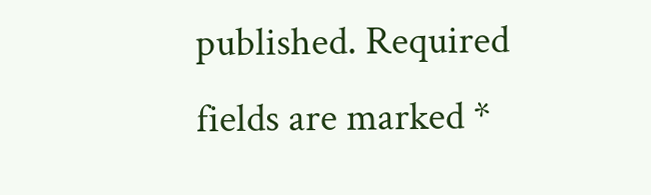published. Required fields are marked *